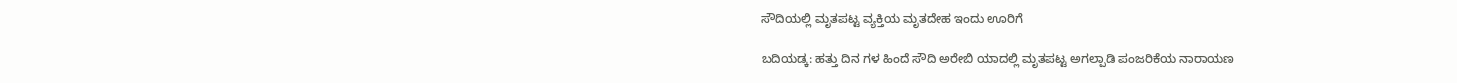ಸೌದಿಯಲ್ಲಿ ಮೃತಪಟ್ಟ ವ್ಯಕ್ತಿಯ ಮೃತದೇಹ ಇಂದು ಊರಿಗೆ

ಬದಿಯಡ್ಕ: ಹತ್ತು ದಿನ ಗಳ ಹಿಂದೆ ಸೌದಿ ಅರೇಬಿ ಯಾದಲ್ಲಿ ಮೃತಪಟ್ಟ ಅಗಲ್ಪಾಡಿ ಪಂಜರಿಕೆಯ ನಾರಾಯಣ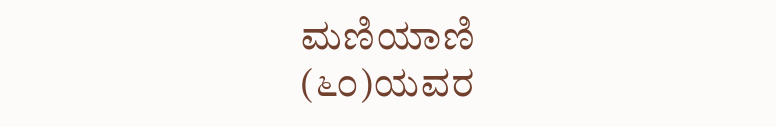ಮಣಿಯಾಣಿ (೬೦)ಯವರ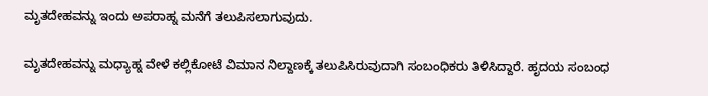ಮೃತದೇಹವನ್ನು ಇಂದು ಅಪರಾಹ್ನ ಮನೆಗೆ ತಲುಪಿಸಲಾಗುವುದು.

ಮೃತದೇಹವನ್ನು ಮಧ್ಯಾಹ್ನ ವೇಳೆ ಕಲ್ಲಿಕೋಟೆ ವಿಮಾನ ನಿಲ್ದಾಣಕ್ಕೆ ತಲುಪಿಸಿರುವುದಾಗಿ ಸಂಬಂಧಿಕರು ತಿಳಿಸಿದ್ದಾರೆ. ಹೃದಯ ಸಂಬಂಧ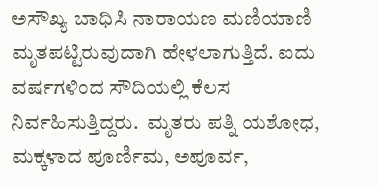ಅಸೌಖ್ಯ ಬಾಧಿಸಿ ನಾರಾಯಣ ಮಣಿಯಾಣಿ ಮೃತಪಟ್ಟಿರುವುದಾಗಿ ಹೇಳಲಾಗುತ್ತಿದೆ. ಐದು ವರ್ಷಗಳಿಂದ ಸೌದಿಯಲ್ಲಿ ಕೆಲಸ ನಿರ್ವಹಿಸುತ್ತಿದ್ದರು.  ಮೃತರು ಪತ್ನಿ ಯಶೋಧ, ಮಕ್ಕಳಾದ ಪೂರ್ಣಿಮ, ಅಪೂರ್ವ,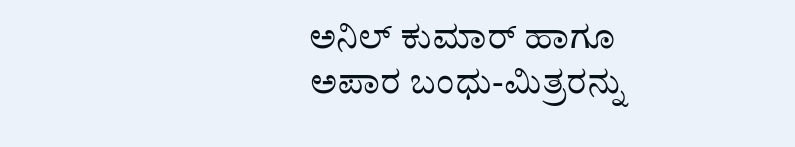ಅನಿಲ್ ಕುಮಾರ್ ಹಾಗೂ ಅಪಾರ ಬಂಧು-ಮಿತ್ರರನ್ನು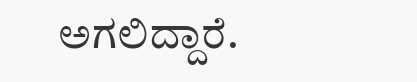ಅಗಲಿದ್ದಾರೆ.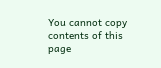You cannot copy contents of this page